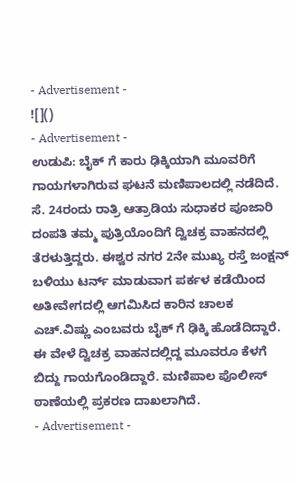- Advertisement -
![]()
- Advertisement -
ಉಡುಪಿ: ಬೈಕ್ ಗೆ ಕಾರು ಢಿಕ್ಕಿಯಾಗಿ ಮೂವರಿಗೆ ಗಾಯಗಳಾಗಿರುವ ಘಟನೆ ಮಣಿಪಾಲದಲ್ಲಿ ನಡೆದಿದೆ.
ಸೆ. 24ರಂದು ರಾತ್ರಿ ಆತ್ರಾಡಿಯ ಸುಧಾಕರ ಪೂಜಾರಿ ದಂಪತಿ ತಮ್ಮ ಪುತ್ರಿಯೊಂದಿಗೆ ದ್ವಿಚಕ್ರ ವಾಹನದಲ್ಲಿ ತೆರಳುತ್ತಿದ್ದರು. ಈಶ್ವರ ನಗರ 2ನೇ ಮುಖ್ಯ ರಸ್ತೆ ಜಂಕ್ಷನ್ ಬಳಿಯು ಟರ್ನ್ ಮಾಡುವಾಗ ಪರ್ಕಳ ಕಡೆಯಿಂದ ಅತೀವೇಗದಲ್ಲಿ ಆಗಮಿಸಿದ ಕಾರಿನ ಚಾಲಕ ಎಚ್.ವಿಷ್ಣು ಎಂಬವರು ಬೈಕ್ ಗೆ ಢಿಕ್ಕಿ ಹೊಡೆದಿದ್ದಾರೆ. ಈ ವೇಳೆ ದ್ವಿಚಕ್ರ ವಾಹನದಲ್ಲಿದ್ದ ಮೂವರೂ ಕೆಳಗೆ ಬಿದ್ದು ಗಾಯಗೊಂಡಿದ್ದಾರೆ. ಮಣಿಪಾಲ ಪೊಲೀಸ್ ಠಾಣೆಯಲ್ಲಿ ಪ್ರಕರಣ ದಾಖಲಾಗಿದೆ.
- Advertisement -